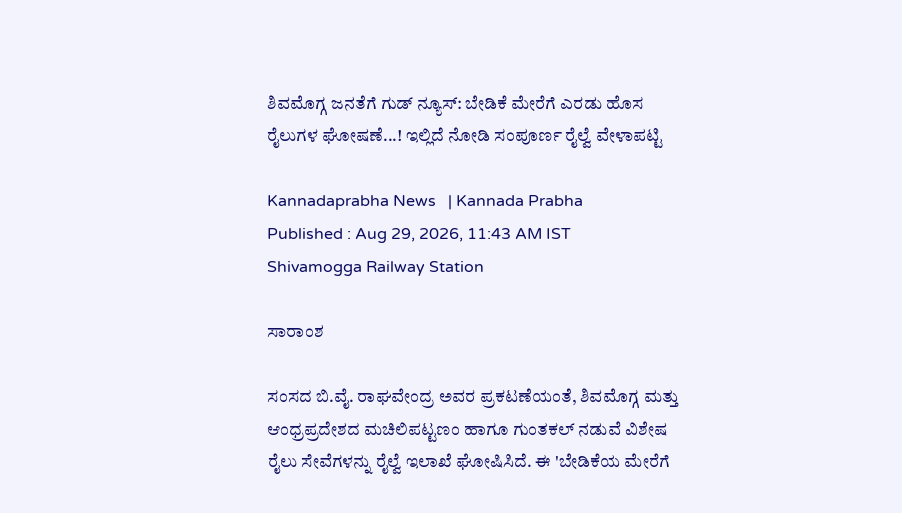ಶಿವಮೊಗ್ಗ ಜನತೆಗೆ ಗುಡ್ ನ್ಯೂಸ್‌: ಬೇಡಿಕೆ ಮೇರೆಗೆ ಎರಡು ಹೊಸ ರೈಲುಗಳ ಘೋಷಣೆ...! ಇಲ್ಲಿದೆ ನೋಡಿ ಸಂಪೂರ್ಣ ರೈಲ್ವೆ ವೇಳಾಪಟ್ಟಿ

Kannadaprabha News   | Kannada Prabha
Published : Aug 29, 2026, 11:43 AM IST
Shivamogga Railway Station

ಸಾರಾಂಶ

ಸಂಸದ ಬಿ.ವೈ. ರಾಘವೇಂದ್ರ ಅವರ ಪ್ರಕಟಣೆಯಂತೆ, ಶಿವಮೊಗ್ಗ ಮತ್ತು ಆಂಧ್ರಪ್ರದೇಶದ ಮಚಿಲಿಪಟ್ಟಣಂ ಹಾಗೂ ಗುಂತಕಲ್ ನಡುವೆ ವಿಶೇಷ ರೈಲು ಸೇವೆಗಳನ್ನು ರೈಲ್ವೆ ಇಲಾಖೆ ಘೋಷಿಸಿದೆ. ಈ 'ಬೇಡಿಕೆಯ ಮೇರೆಗೆ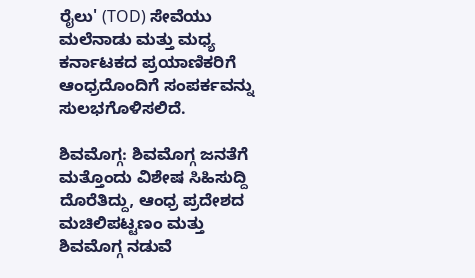ರೈಲು' (TOD) ಸೇವೆಯು ಮಲೆನಾಡು ಮತ್ತು ಮಧ್ಯ ಕರ್ನಾಟಕದ ಪ್ರಯಾಣಿಕರಿಗೆ ಆಂಧ್ರದೊಂದಿಗೆ ಸಂಪರ್ಕವನ್ನು ಸುಲಭಗೊಳಿಸಲಿದೆ.

ಶಿವಮೊಗ್ಗ: ಶಿವಮೊಗ್ಗ ಜನತೆಗೆ ಮತ್ತೊಂದು ವಿಶೇಷ ಸಿಹಿಸುದ್ದಿ ದೊರೆತಿದ್ದು, ಆಂಧ್ರ ಪ್ರದೇಶದ ಮಚಿಲಿಪಟ್ಟಣಂ ಮತ್ತು ಶಿವಮೊಗ್ಗ ನಡುವೆ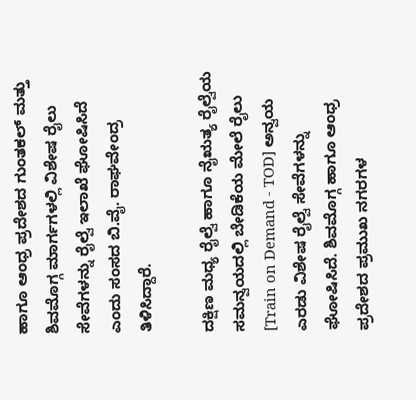ಹಾಗೂ ಆಂಧ್ರ ಪ್ರದೇಶದ ಗುಂತಕಲ್ ಮತ್ತು ಶಿವಮೊಗ್ಗ ಮಾರ್ಗಗಳಲ್ಲಿ ವಿಶೇಷ ರೈಲು ಸೇವೆಗಳನ್ನು ರೈಲ್ವೆ ಇಲಾಖೆ ಘೋಷಿಸಿದೆ ಎಂದು ಸಂಸದ ಬಿ.ವೈ. ರಾಘವೇಂದ್ರ ತಿಳಿಸಿದ್ದಾರೆ.

ದಕ್ಷಿಣ ಮಧ್ಯ ರೈಲ್ವೆ ಹಾಗೂ ನೈಋತ್ಯ ರೈಲ್ವೆಯ ಸಮನ್ವಯದಲ್ಲಿ ಬೇಡಿಕೆಯ ಮೇಲೆ ರೈಲು [Train on Demand - TOD] ಅನ್ವಯ ಎರಡು ವಿಶೇಷ ರೈಲ್ವೆ ಸೇವೆಗಳನ್ನು ಘೋಷಿಸಿದೆ. ಶಿವಮೊಗ್ಗ ಹಾಗೂ ಆಂಧ್ರ ಪ್ರದೇಶದ ಪ್ರಮುಖ ನಗರಗಳ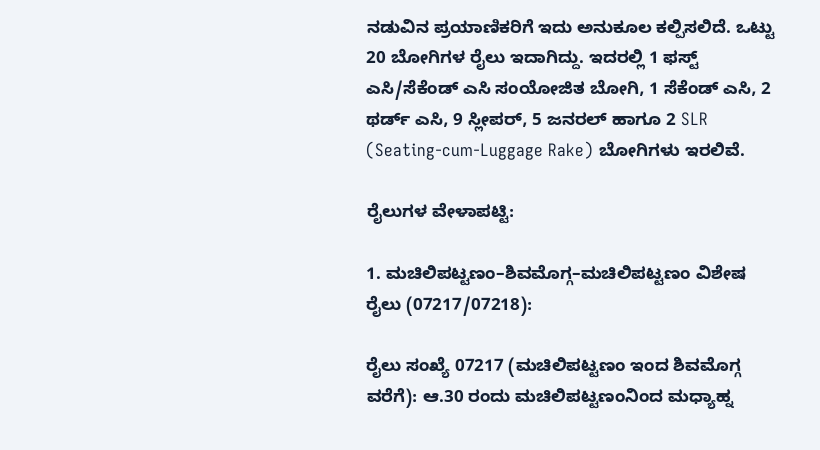ನಡುವಿನ ಪ್ರಯಾಣಿಕರಿಗೆ ಇದು ಅನುಕೂಲ ಕಲ್ಪಿಸಲಿದೆ. ಒಟ್ಟು 20 ಬೋಗಿಗಳ ರೈಲು ಇದಾಗಿದ್ದು. ಇದರಲ್ಲಿ 1 ಫಸ್ಟ್ ಎಸಿ/ಸೆಕೆಂಡ್ ಎಸಿ ಸಂಯೋಜಿತ ಬೋಗಿ, 1 ಸೆಕೆಂಡ್ ಎಸಿ, 2 ಥರ್ಡ್ ಎಸಿ, 9 ಸ್ಲೀಪರ್, 5 ಜನರಲ್ ಹಾಗೂ 2 SLR (Seating-cum-Luggage Rake) ಬೋಗಿಗಳು ಇರಲಿವೆ.

ರೈಲುಗಳ ವೇಳಾಪಟ್ಟಿ:

1. ಮಚಿಲಿಪಟ್ಟಣಂ–ಶಿವಮೊಗ್ಗ–ಮಚಿಲಿಪಟ್ಟಣಂ ವಿಶೇಷ ರೈಲು (07217/07218):

ರೈಲು ಸಂಖ್ಯೆ 07217 (ಮಚಿಲಿಪಟ್ಟಣಂ ಇಂದ ಶಿವಮೊಗ್ಗ ವರೆಗೆ): ಆ.30 ರಂದು ಮಚಿಲಿಪಟ್ಟಣಂನಿಂದ ಮಧ್ಯಾಹ್ನ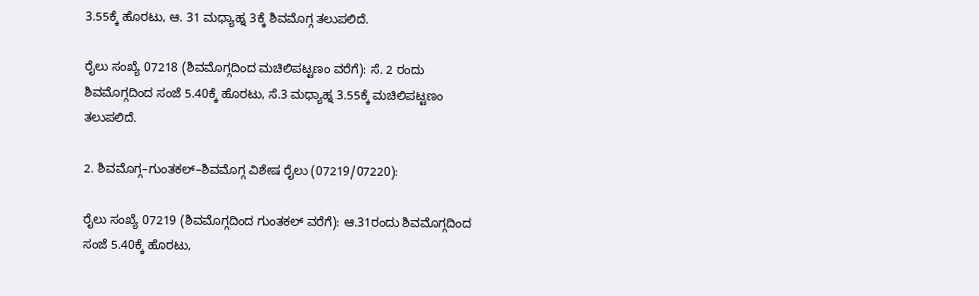3.55ಕ್ಕೆ ಹೊರಟು, ಆ. 31 ಮಧ್ಯಾಹ್ನ 3ಕ್ಕೆ ಶಿವಮೊಗ್ಗ ತಲುಪಲಿದೆ.

ರೈಲು ಸಂಖ್ಯೆ 07218 (ಶಿವಮೊಗ್ಗದಿಂದ ಮಚಿಲಿಪಟ್ಟಣಂ ವರೆಗೆ): ಸೆ. 2 ರಂದು ಶಿವಮೊಗ್ಗದಿಂದ ಸಂಜೆ 5.40ಕ್ಕೆ ಹೊರಟು, ಸೆ.3 ಮಧ್ಯಾಹ್ನ 3.55ಕ್ಕೆ ಮಚಿಲಿಪಟ್ಟಣಂ ತಲುಪಲಿದೆ.

2. ಶಿವಮೊಗ್ಗ–ಗುಂತಕಲ್–ಶಿವಮೊಗ್ಗ ವಿಶೇಷ ರೈಲು (07219/07220):

ರೈಲು ಸಂಖ್ಯೆ 07219 (ಶಿವಮೊಗ್ಗದಿಂದ ಗುಂತಕಲ್ ವರೆಗೆ): ಆ.31ರಂದು ಶಿವಮೊಗ್ಗದಿಂದ ಸಂಜೆ 5.40ಕ್ಕೆ ಹೊರಟು,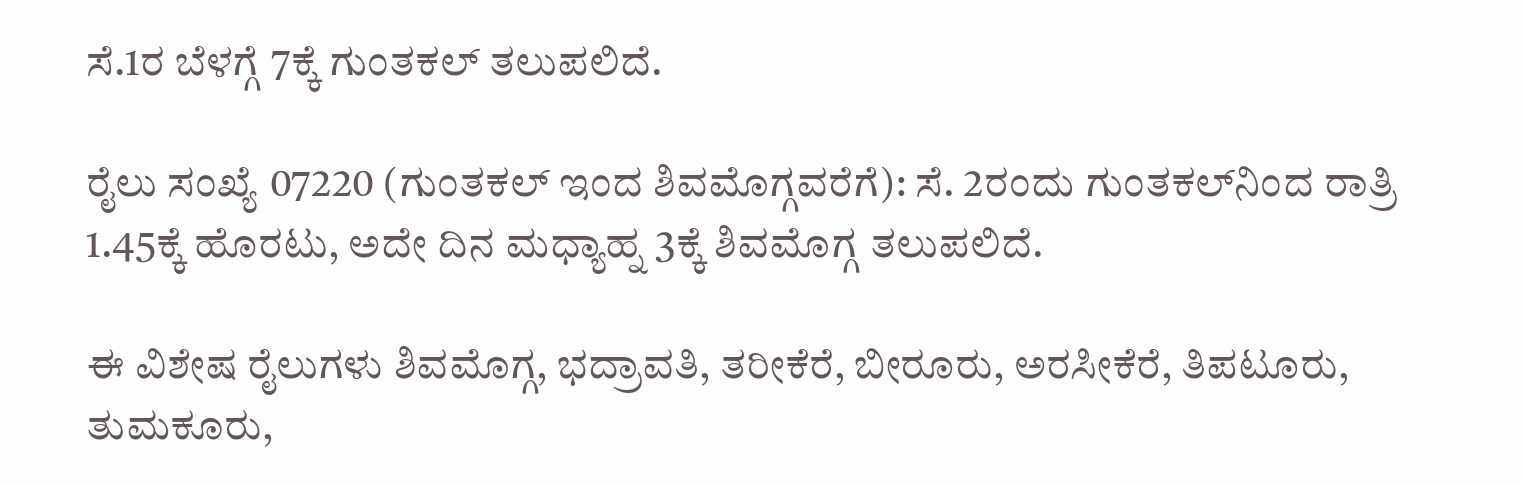ಸೆ.1ರ ಬೆಳಗ್ಗೆ 7ಕ್ಕೆ ಗುಂತಕಲ್ ತಲುಪಲಿದೆ.

ರೈಲು ಸಂಖ್ಯೆ 07220 (ಗುಂತಕಲ್ ಇಂದ ಶಿವಮೊಗ್ಗವರೆಗೆ): ಸೆ. 2ರಂದು ಗುಂತಕಲ್‌ನಿಂದ ರಾತ್ರಿ 1.45ಕ್ಕೆ ಹೊರಟು, ಅದೇ ದಿನ ಮಧ್ಯಾಹ್ನ 3ಕ್ಕೆ ಶಿವಮೊಗ್ಗ ತಲುಪಲಿದೆ.

ಈ ವಿಶೇಷ ರೈಲುಗಳು ಶಿವಮೊಗ್ಗ, ಭದ್ರಾವತಿ, ತರೀಕೆರೆ, ಬೀರೂರು, ಅರಸೀಕೆರೆ, ತಿಪಟೂರು, ತುಮಕೂರು,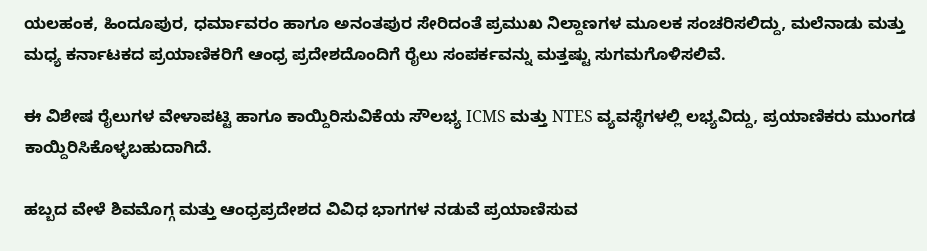ಯಲಹಂಕ, ಹಿಂದೂಪುರ, ಧರ್ಮಾವರಂ ಹಾಗೂ ಅನಂತಪುರ ಸೇರಿದಂತೆ ಪ್ರಮುಖ ನಿಲ್ದಾಣಗಳ ಮೂಲಕ ಸಂಚರಿಸಲಿದ್ದು, ಮಲೆನಾಡು ಮತ್ತು ಮಧ್ಯ ಕರ್ನಾಟಕದ ಪ್ರಯಾಣಿಕರಿಗೆ ಆಂಧ್ರ ಪ್ರದೇಶದೊಂದಿಗೆ ರೈಲು ಸಂಪರ್ಕವನ್ನು ಮತ್ತಷ್ಟು ಸುಗಮಗೊಳಿಸಲಿವೆ.

ಈ ವಿಶೇಷ ರೈಲುಗಳ ವೇಳಾಪಟ್ಟಿ ಹಾಗೂ ಕಾಯ್ದಿರಿಸುವಿಕೆಯ ಸೌಲಭ್ಯ ICMS ಮತ್ತು NTES ವ್ಯವಸ್ಥೆಗಳಲ್ಲಿ ಲಭ್ಯವಿದ್ದು, ಪ್ರಯಾಣಿಕರು ಮುಂಗಡ ಕಾಯ್ದಿರಿಸಿಕೊಳ್ಳಬಹುದಾಗಿದೆ.

ಹಬ್ಬದ ವೇಳೆ ಶಿವಮೊಗ್ಗ ಮತ್ತು ಆಂಧ್ರಪ್ರದೇಶದ ವಿವಿಧ ಭಾಗಗಳ ನಡುವೆ ಪ್ರಯಾಣಿಸುವ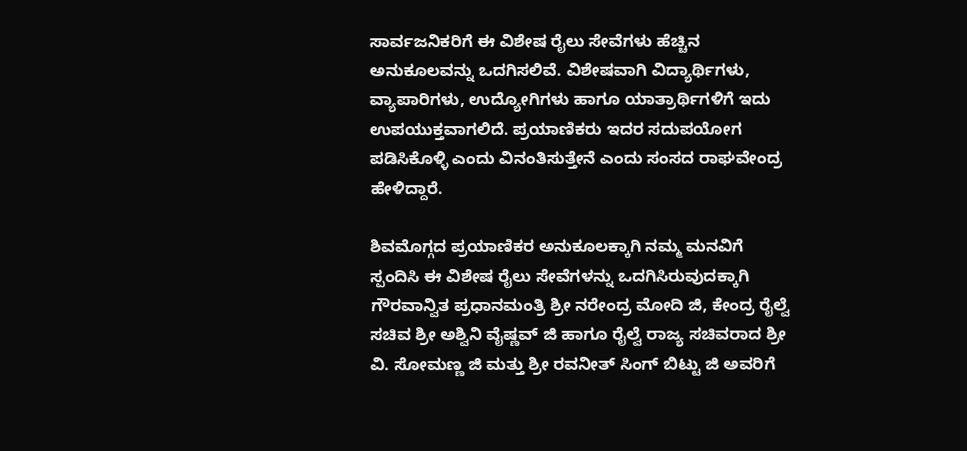ಸಾರ್ವಜನಿಕರಿಗೆ ಈ ವಿಶೇಷ ರೈಲು ಸೇವೆಗಳು ಹೆಚ್ಚಿನ ಅನುಕೂಲವನ್ನು ಒದಗಿಸಲಿವೆ. ವಿಶೇಷವಾಗಿ ವಿದ್ಯಾರ್ಥಿಗಳು, ವ್ಯಾಪಾರಿಗಳು, ಉದ್ಯೋಗಿಗಳು ಹಾಗೂ ಯಾತ್ರಾರ್ಥಿಗಳಿಗೆ ಇದು ಉಪಯುಕ್ತವಾಗಲಿದೆ. ಪ್ರಯಾಣಿಕರು ಇದರ ಸದುಪಯೋಗ ಪಡಿಸಿಕೊಳ್ಳಿ ಎಂದು ವಿನಂತಿಸುತ್ತೇನೆ ಎಂದು ಸಂಸದ ರಾಘವೇಂದ್ರ ಹೇಳಿದ್ದಾರೆ.

ಶಿವಮೊಗ್ಗದ ಪ್ರಯಾಣಿಕರ ಅನುಕೂಲಕ್ಕಾಗಿ ನಮ್ಮ ಮನವಿಗೆ ಸ್ಪಂದಿಸಿ ಈ ವಿಶೇಷ ರೈಲು ಸೇವೆಗಳನ್ನು ಒದಗಿಸಿರುವುದಕ್ಕಾಗಿ ಗೌರವಾನ್ವಿತ ಪ್ರಧಾನಮಂತ್ರಿ ಶ್ರೀ ನರೇಂದ್ರ ಮೋದಿ ಜಿ, ಕೇಂದ್ರ ರೈಲ್ವೆ ಸಚಿವ ಶ್ರೀ ಅಶ್ವಿನಿ ವೈಷ್ಣವ್ ಜಿ ಹಾಗೂ ರೈಲ್ವೆ ರಾಜ್ಯ ಸಚಿವರಾದ ಶ್ರೀ ವಿ. ಸೋಮಣ್ಣ ಜಿ ಮತ್ತು ಶ್ರೀ ರವನೀತ್ ಸಿಂಗ್ ಬಿಟ್ಟು ಜಿ ಅವರಿಗೆ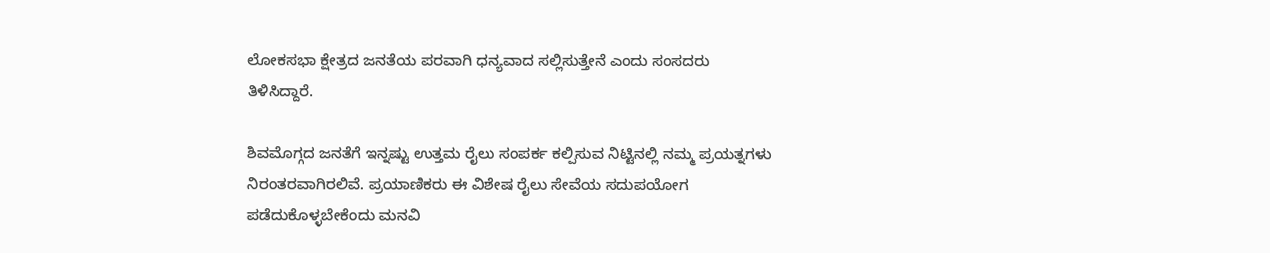ಲೋಕಸಭಾ ಕ್ಷೇತ್ರದ ಜನತೆಯ ಪರವಾಗಿ ಧನ್ಯವಾದ ಸಲ್ಲಿಸುತ್ತೇನೆ ಎಂದು ಸಂಸದರು ತಿಳಿಸಿದ್ದಾರೆ.

ಶಿವಮೊಗ್ಗದ ಜನತೆಗೆ ಇನ್ನಷ್ಟು ಉತ್ತಮ ರೈಲು ಸಂಪರ್ಕ ಕಲ್ಪಿಸುವ ನಿಟ್ಟಿನಲ್ಲಿ ನಮ್ಮ ಪ್ರಯತ್ನಗಳು ನಿರಂತರವಾಗಿರಲಿವೆ. ಪ್ರಯಾಣಿಕರು ಈ ವಿಶೇಷ ರೈಲು ಸೇವೆಯ ಸದುಪಯೋಗ ಪಡೆದುಕೊಳ್ಳಬೇಕೆಂದು ಮನವಿ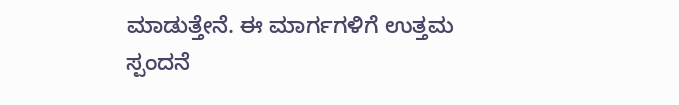ಮಾಡುತ್ತೇನೆ. ಈ ಮಾರ್ಗಗಳಿಗೆ ಉತ್ತಮ ಸ್ಪಂದನೆ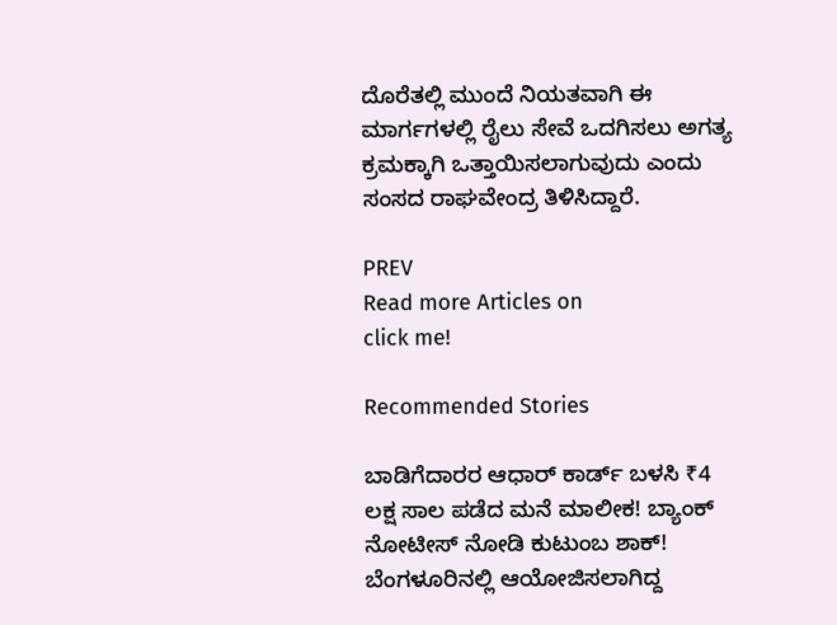ದೊರೆತಲ್ಲಿ ಮುಂದೆ ನಿಯತವಾಗಿ ಈ ಮಾರ್ಗಗಳಲ್ಲಿ ರೈಲು ಸೇವೆ ಒದಗಿಸಲು ಅಗತ್ಯ ಕ್ರಮಕ್ಕಾಗಿ ಒತ್ತಾಯಿಸಲಾಗುವುದು ಎಂದು ಸಂಸದ ರಾಘವೇಂದ್ರ ತಿಳಿಸಿದ್ದಾರೆ.

PREV
Read more Articles on
click me!

Recommended Stories

ಬಾಡಿಗೆದಾರರ ಆಧಾರ್ ಕಾರ್ಡ್‌ ಬಳಸಿ ₹4 ಲಕ್ಷ ಸಾಲ ಪಡೆದ ಮನೆ ಮಾಲೀಕ! ಬ್ಯಾಂಕ್‌ ನೋಟೀಸ್ ನೋಡಿ ಕುಟುಂಬ ಶಾಕ್!
ಬೆಂಗಳೂರಿನಲ್ಲಿ ಆಯೋಜಿಸಲಾಗಿದ್ದ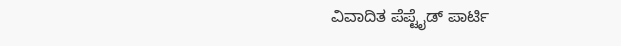ವಿವಾದಿತ ಪೆಪ್ಟೈಡ್ ಪಾರ್ಟಿ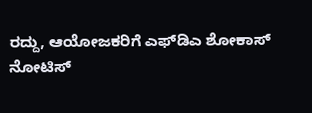ರದ್ದು, ಆಯೋಜಕರಿಗೆ ಎಫ್‌ಡಿಎ ಶೋಕಾಸ್ ನೋಟಿಸ್